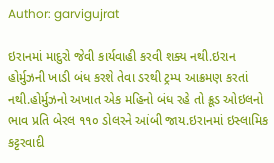Author: garvigujrat

ઇરાનમાં માદુરો જેવી કાર્યવાહી કરવી શક્ય નથી.ઇરાન હોર્મુઝની ખાડી બંધ કરશે તેવા ડરથી ટ્રમ્પ આક્રમણ કરતાં નથી.હોર્મુઝનો અખાત એક મહિનો બંધ રહે તો ક્રૂડ ઓઇલનો ભાવ પ્રતિ બેરલ ૧૧૦ ડોલરને આંબી જાય.ઇરાનમાં ઇસ્લામિક કટ્ટરવાદી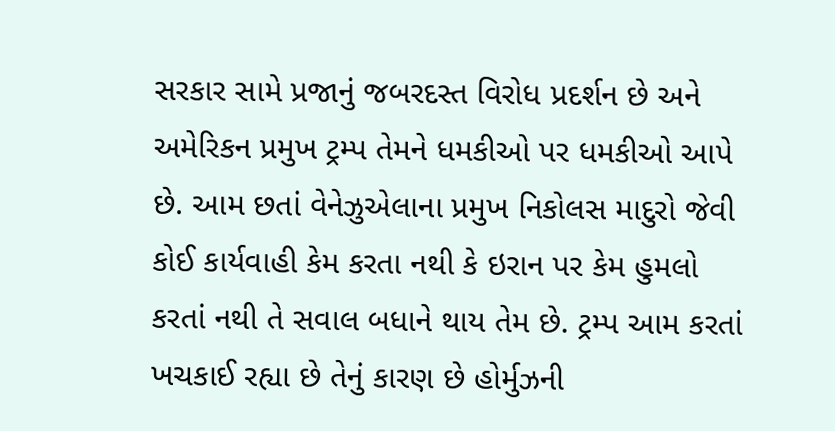સરકાર સામે પ્રજાનું જબરદસ્ત વિરોધ પ્રદર્શન છે અને અમેરિકન પ્રમુખ ટ્રમ્પ તેમને ધમકીઓ પર ધમકીઓ આપે છે. આમ છતાં વેનેઝુએલાના પ્રમુખ નિકોલસ માદુરો જેવી કોઈ કાર્યવાહી કેમ કરતા નથી કે ઇરાન પર કેમ હુમલો કરતાં નથી તે સવાલ બધાને થાય તેમ છે. ટ્રમ્પ આમ કરતાં ખચકાઈ રહ્યા છે તેનું કારણ છે હોર્મુઝની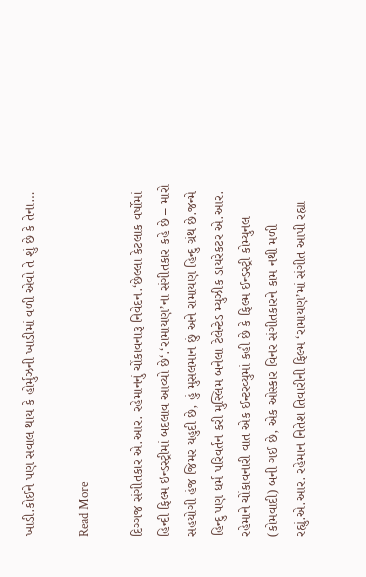ખાડી.કોઈને પણ સવાલ થાય કે હોર્મુઝની ખાડીમાં વળી એવો તે શું છે કે તેના…

Read More

દિગ્ગજ સંગીતકાર એ.આર. રહેમાનનું ચોંકાવનારૂ નિવેદન.‘છેલ્લા કેટલાક વર્ષોમાં હિન્દી ફિલ્મ ઇન્ડસ્ટ્રીમાં બદલાવ આવ્યો છે‘.‘રામાયણ’ના સંગીતકાર કહે છે – મારો સહયોગી હંજ જિમર યહુદી છે, હું મુસલમાન છું અને રામાયણ હિન્દુ ગ્રંથ છે.જન્મે હિન્દુ પણ ધર્મ પરિવર્તન કરી મુસ્લિમ બનેલા ટેલેન્ટેડ મ્યુઝીક ડાયરેકટર એ.આર. રહેમાને ચોંકાવનારી વાત એક ઈન્ટરવ્યુમાં કહી છે કે ફિલ્મ ઈન્ડસ્ટ્રી કોમ્યુનલ (કોમવાદી) બની ગઈ છે, એક ઓસ્કાર વિનર સંગીતકારને કામ નથી મળી રહ્યું.એ.આર. રહેમાન નિતેશ તિવારીની ફિલ્મ ‘રામાયણ’માં સંગીત આપી રહ્યા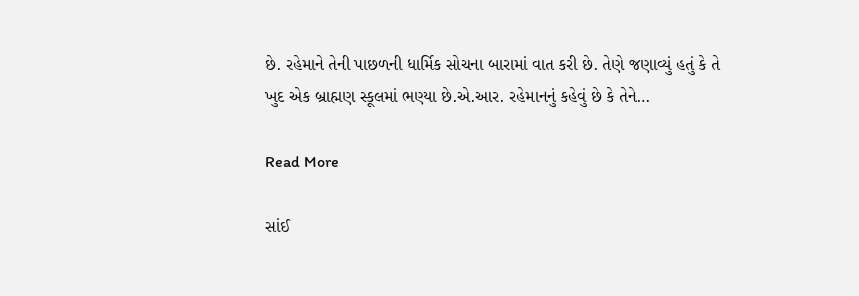છે. રહેમાને તેની પાછળની ધાર્મિક સોચના બારામાં વાત કરી છે. તેણે જણાવ્યું હતું કે તે ખુદ એક બ્રાહ્મણ સ્કૂલમાં ભણ્યા છે.એ.આર. રહેમાનનું કહેવું છે કે તેને…

Read More

સાંઈ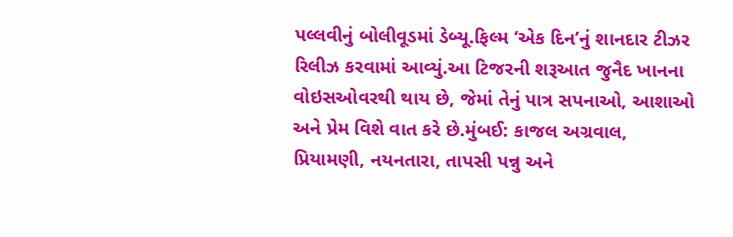પલ્લવીનું બોલીવૂડમાં ડેબ્યૂ.ફિલ્મ ‘એક દિન’નું શાનદાર ટીઝર રિલીઝ કરવામાં આવ્યું.આ ટિજરની શરૂઆત જુનૈદ ખાનના વોઇસઓવરથી થાય છે, જેમાં તેનું પાત્ર સપનાઓ, આશાઓ અને પ્રેમ વિશે વાત કરે છે.મુંબઈ: કાજલ અગ્રવાલ, પ્રિયામણી, નયનતારા, તાપસી પન્નુ અને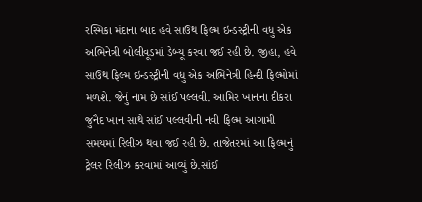રસ્મિકા મંદાના બાદ હવે સાઉથ ફિલ્મ ઇન્ડસ્ટ્રીની વધુ એક અભિનેત્રી બોલીવૂડમાં ડેબ્યૂ કરવા જઈ રહી છે. જીહા, હવે સાઉથ ફિલ્મ ઇન્ડસ્ટ્રીની વધુ એક અભિનેત્રી હિન્દી ફિલ્મોમાં મળશે. જેનું નામ છે સાંઈ પલ્લવી. આમિર ખાનના દીકરા જુનૈદ ખાન સાથે સાંઈ પલ્લવીની નવી ફિલ્મ આગામી સમયમાં રિલીઝ થવા જઈ રહી છે. તાજેતરમાં આ ફિલ્મનું ટ્રેલર રિલીઝ કરવામાં આવ્યું છે.સાંઈ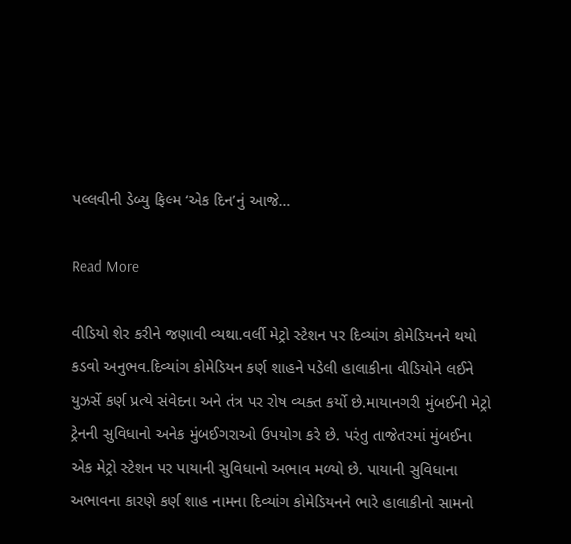પલ્લવીની ડેબ્યુ ફિલ્મ ‘એક દિન’નું આજે…

Read More

વીડિયો શેર કરીને જણાવી વ્યથા.વર્લી મેટ્રો સ્ટેશન પર દિવ્યાંગ કોમેડિયનને થયો કડવો અનુભવ.દિવ્યાંગ કોમેડિયન કર્ણ શાહને પડેલી હાલાકીના વીડિયોને લઈને યુઝર્સે કર્ણ પ્રત્યે સંવેદના અને તંત્ર પર રોષ વ્યક્ત કર્યો છે.માયાનગરી મુંબઈની મેટ્રો ટ્રેનની સુવિધાનો અનેક મુંબઈગરાઓ ઉપયોગ કરે છે. પરંતુ તાજેતરમાં મુંબઈના એક મેટ્રો સ્ટેશન પર પાયાની સુવિધાનો અભાવ મળ્યો છે. પાયાની સુવિધાના અભાવના કારણે કર્ણ શાહ નામના દિવ્યાંગ કોમેડિયનને ભારે હાલાકીનો સામનો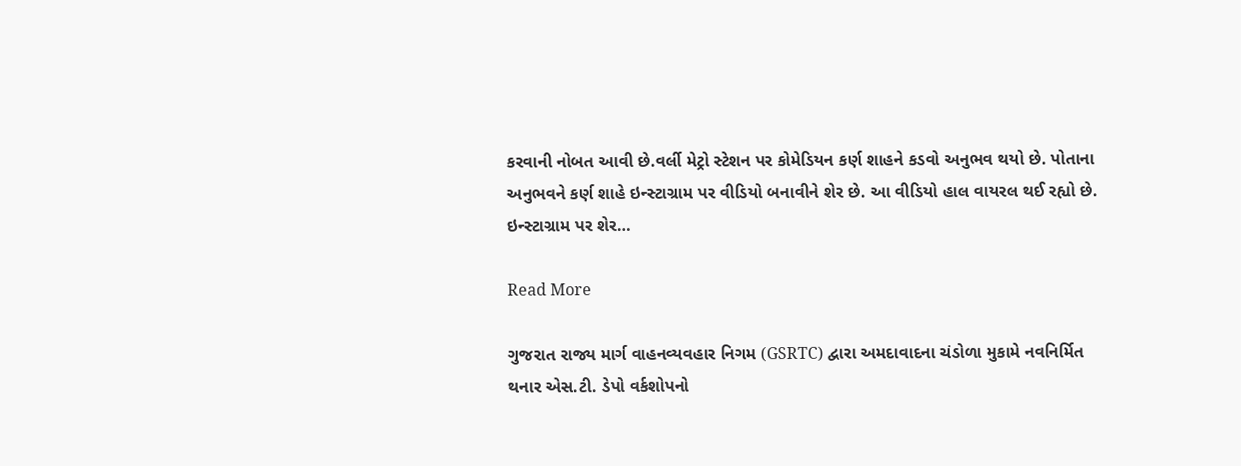કરવાની નોબત આવી છે.વર્લી મેટ્રો સ્ટેશન પર કોમેડિયન કર્ણ શાહને કડવો અનુભવ થયો છે. પોતાના અનુભવને કર્ણ શાહે ઇન્સ્ટાગ્રામ પર વીડિયો બનાવીને શેર છે. આ વીડિયો હાલ વાયરલ થઈ રહ્યો છે. ઇન્સ્ટાગ્રામ પર શેર…

Read More

ગુજરાત રાજ્ય માર્ગ વાહનવ્યવહાર નિગમ (GSRTC) દ્વારા અમદાવાદના ચંડોળા મુકામે નવનિર્મિત થનાર એસ.ટી. ડેપો વર્કશોપનો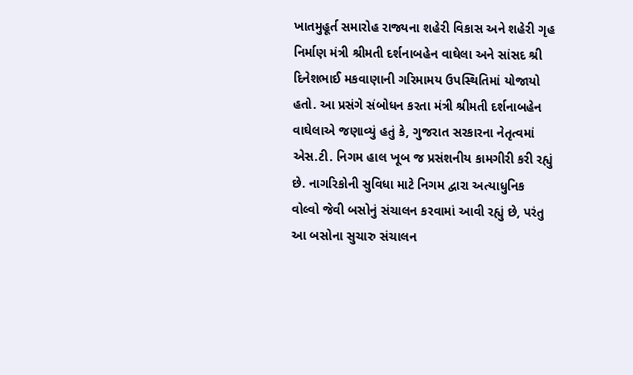ખાતમુહૂર્ત સમારોહ રાજ્યના શહેરી વિકાસ અને શહેરી ગૃહ નિર્માણ મંત્રી શ્રીમતી દર્શનાબહેન વાઘેલા અને સાંસદ શ્રી દિનેશભાઈ મકવાણાની ગરિમામય ઉપસ્થિતિમાં યોજાયો હતો. આ પ્રસંગે સંબોધન કરતા મંત્રી શ્રીમતી દર્શનાબહેન વાઘેલાએ જણાવ્યું હતું કે, ગુજરાત સરકારના નેતૃત્વમાં એસ.ટી. નિગમ હાલ ખૂબ જ પ્રસંશનીય કામગીરી કરી રહ્યું છે. નાગરિકોની સુવિધા માટે નિગમ દ્વારા અત્યાધુનિક વોલ્વો જેવી બસોનું સંચાલન કરવામાં આવી રહ્યું છે, પરંતુ આ બસોના સુચારુ સંચાલન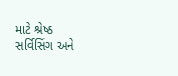માટે શ્રેષ્ઠ સર્વિસિંગ અને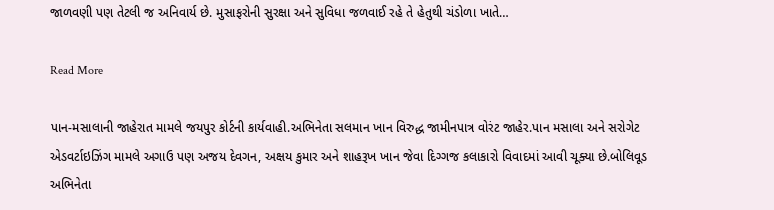જાળવણી પણ તેટલી જ અનિવાર્ય છે. મુસાફરોની સુરક્ષા અને સુવિધા જળવાઈ રહે તે હેતુથી ચંડોળા ખાતે…

Read More

પાન-મસાલાની જાહેરાત મામલે જયપુર કોર્ટની કાર્યવાહી.અભિનેતા સલમાન ખાન વિરુદ્ધ જામીનપાત્ર વોરંટ જાહેર.પાન મસાલા અને સરોગેટ એડવર્ટાઇઝિંગ મામલે અગાઉ પણ અજય દેવગન, અક્ષય કુમાર અને શાહરૂખ ખાન જેવા દિગ્ગજ કલાકારો વિવાદમાં આવી ચૂક્યા છે.બોલિવૂડ અભિનેતા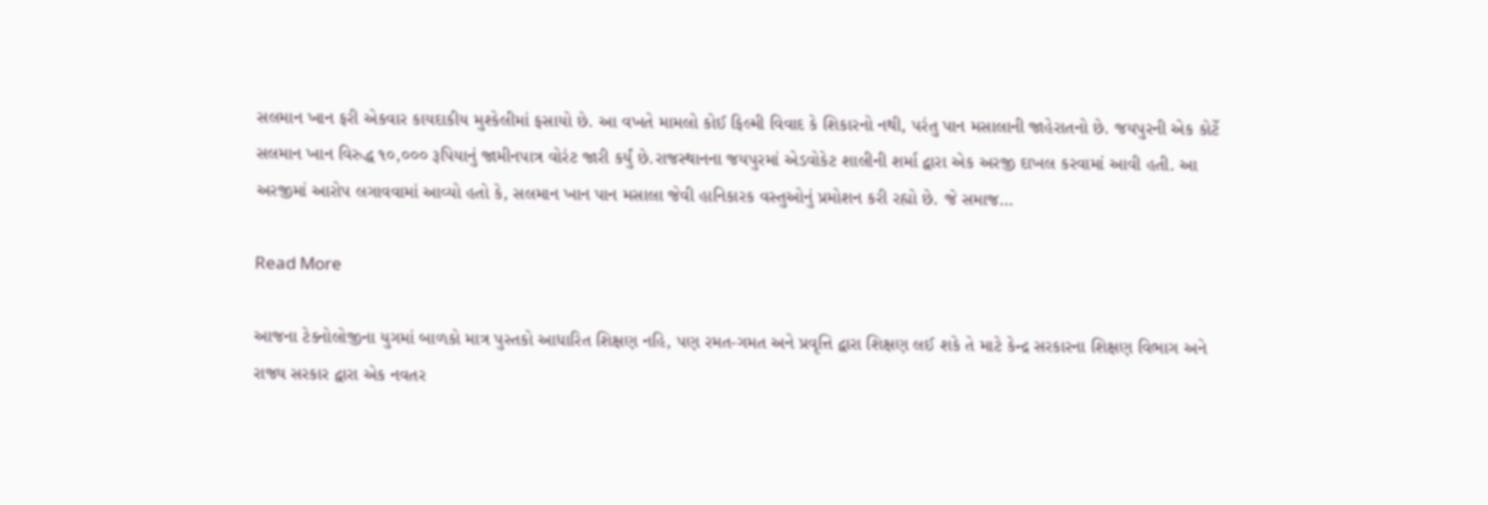સલમાન ખાન ફરી એકવાર કાયદાકીય મુશ્કેલીમાં ફસાયો છે. આ વખતે મામલો કોઈ ફિલ્મી વિવાદ કે શિકારનો નથી, પરંતુ પાન મસાલાની જાહેરાતનો છે. જયપુરની એક કોર્ટે સલમાન ખાન વિરુદ્ધ ૧૦,૦૦૦ રૂપિયાનું જામીનપાત્ર વોરંટ જારી કર્યું છે.રાજસ્થાનના જયપુરમાં એડવોકેટ શાલીની શર્મા દ્વારા એક અરજી દાખલ કરવામાં આવી હતી. આ અરજીમાં આરોપ લગાવવામાં આવ્યો હતો કે, સલમાન ખાન પાન મસાલા જેવી હાનિકારક વસ્તુઓનું પ્રમોશન કરી રહ્યો છે. જે સમાજ…

Read More

આજના ટેક્નોલોજીના યુગમાં બાળકો માત્ર પુસ્તકો આધારિત શિક્ષણ નહિ, પણ રમત-ગમત અને પ્રવૃત્તિ દ્વારા શિક્ષણ લઈ શકે તે માટે કેન્દ્ર સરકારના શિક્ષણ વિભાગ અને રાજ્ય સરકાર દ્વારા એક નવતર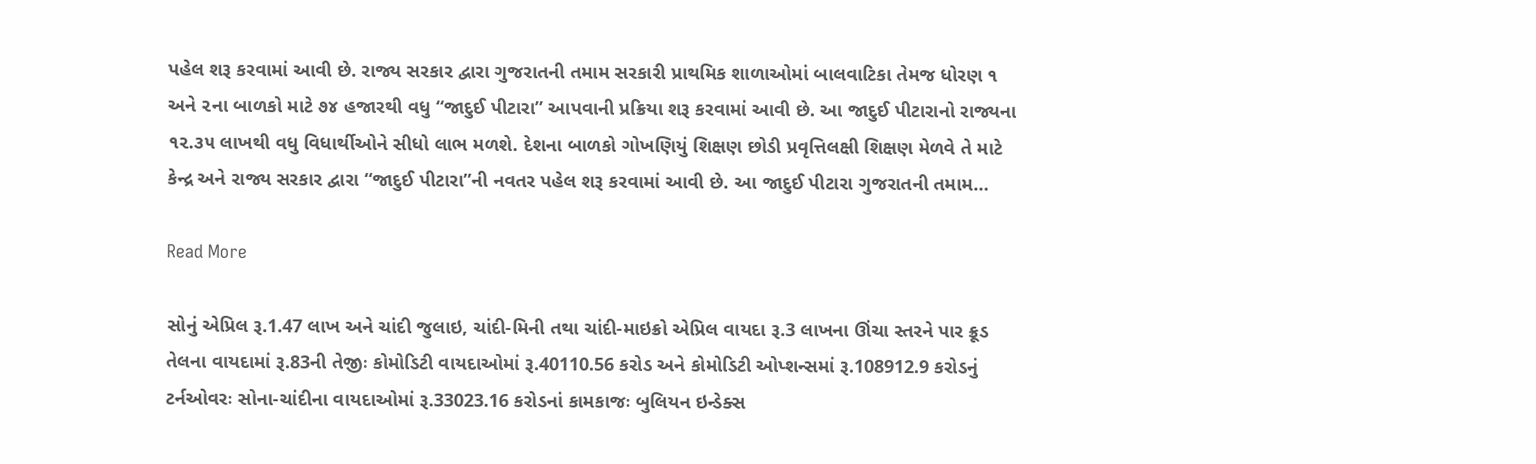પહેલ શરૂ કરવામાં આવી છે. રાજ્ય સરકાર દ્વારા ગુજરાતની તમામ સરકારી પ્રાથમિક શાળાઓમાં બાલવાટિકા તેમજ ધોરણ ૧ અને ૨ના બાળકો માટે ૭૪ હજારથી વધુ “જાદુઈ પીટારા” આપવાની પ્રક્રિયા શરૂ કરવામાં આવી છે. આ જાદુઈ પીટારાનો રાજ્યના ૧૨.૩૫ લાખથી વધુ વિધાર્થીઓને સીધો લાભ મળશે. દેશના બાળકો ગોખણિયું શિક્ષણ છોડી પ્રવૃત્તિલક્ષી શિક્ષણ મેળવે તે માટે કેન્દ્ર અને રાજ્ય સરકાર દ્વારા “જાદુઈ પીટારા”ની નવતર પહેલ શરૂ કરવામાં આવી છે. આ જાદુઈ પીટારા ગુજરાતની તમામ…

Read More

સોનું એપ્રિલ રૂ.1.47 લાખ અને ચાંદી જુલાઇ, ચાંદી-મિની તથા ચાંદી-માઇક્રો એપ્રિલ વાયદા રૂ.3 લાખના ઊંચા સ્તરને પાર ક્રૂડ તેલના વાયદામાં રૂ.83ની તેજીઃ કોમોડિટી વાયદાઓમાં રૂ.40110.56 કરોડ અને કોમોડિટી ઓપ્શન્સમાં રૂ.108912.9 કરોડનું ટર્નઓવરઃ સોના-ચાંદીના વાયદાઓમાં રૂ.33023.16 કરોડનાં કામકાજઃ બુલિયન ઇન્ડેક્સ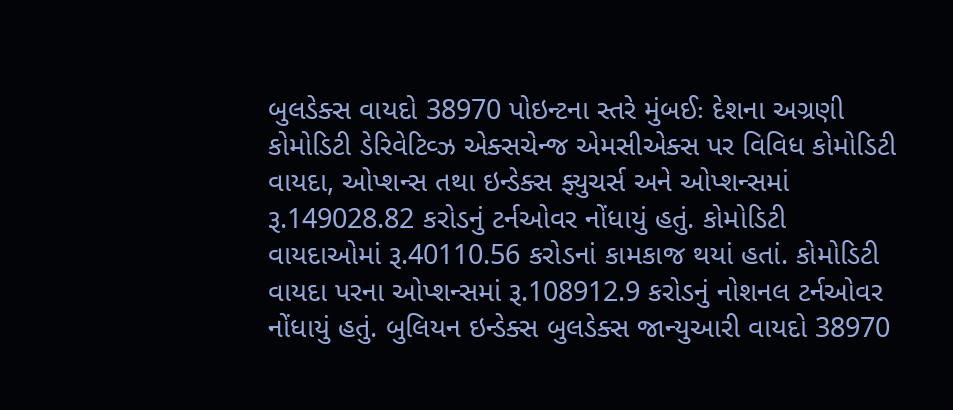બુલડેક્સ વાયદો 38970 પોઇન્ટના સ્તરે મુંબઈઃ દેશના અગ્રણી કોમોડિટી ડેરિવેટિવ્ઝ એક્સચેન્જ એમસીએક્સ પર વિવિધ કોમોડિટી વાયદા, ઓપ્શન્સ તથા ઇન્ડેક્સ ફ્યુચર્સ અને ઓપ્શન્સમાં રૂ.149028.82 કરોડનું ટર્નઓવર નોંધાયું હતું. કોમોડિટી વાયદાઓમાં રૂ.40110.56 કરોડનાં કામકાજ થયાં હતાં. કોમોડિટી વાયદા પરના ઓપ્શન્સમાં રૂ.108912.9 કરોડનું નોશનલ ટર્નઓવર નોંધાયું હતું. બુલિયન ઇન્ડેક્સ બુલડેક્સ જાન્યુઆરી વાયદો 38970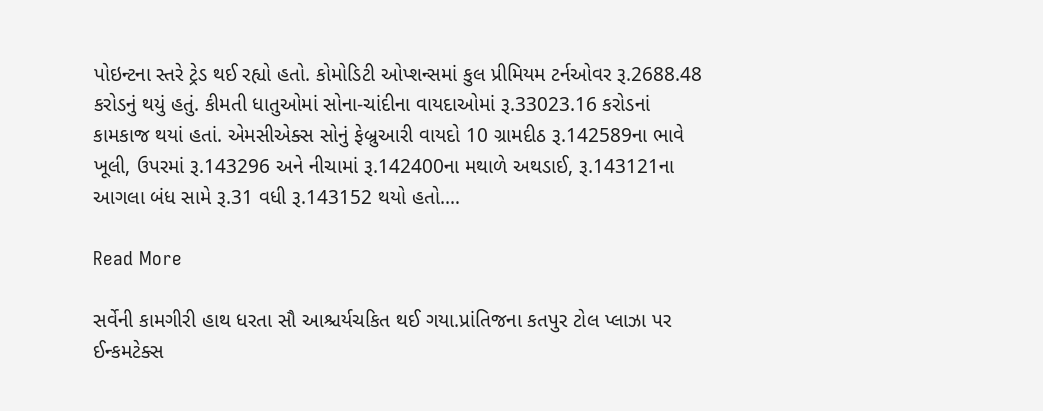પોઇન્ટના સ્તરે ટ્રેડ થઈ રહ્યો હતો. કોમોડિટી ઓપ્શન્સમાં કુલ પ્રીમિયમ ટર્નઓવર રૂ.2688.48 કરોડનું થયું હતું. કીમતી ધાતુઓમાં સોના-ચાંદીના વાયદાઓમાં રૂ.33023.16 કરોડનાં કામકાજ થયાં હતાં. એમસીએક્સ સોનું ફેબ્રુઆરી વાયદો 10 ગ્રામદીઠ રૂ.142589ના ભાવે ખૂલી, ઉપરમાં રૂ.143296 અને નીચામાં રૂ.142400ના મથાળે અથડાઈ, રૂ.143121ના આગલા બંધ સામે રૂ.31 વધી રૂ.143152 થયો હતો.…

Read More

સર્વેની કામગીરી હાથ ધરતા સૌ આશ્ચર્યચકિત થઈ ગયા.પ્રાંતિજના કતપુર ટોલ પ્લાઝા પર ઈન્કમટેક્સ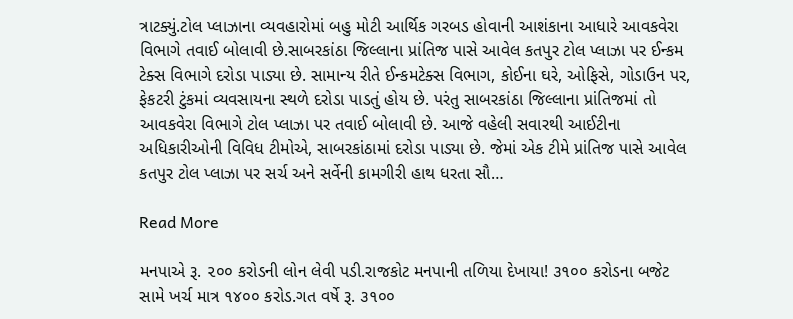ત્રાટક્યું.ટોલ પ્લાઝાના વ્યવહારોમાં બહુ મોટી આર્થિક ગરબડ હોવાની આશંકાના આધારે આવકવેરા વિભાગે તવાઈ બોલાવી છે.સાબરકાંઠા જિલ્લાના પ્રાંતિજ પાસે આવેલ કતપુર ટોલ પ્લાઝા પર ઈન્કમ ટેક્સ વિભાગે દરોડા પાડ્યા છે. સામાન્ય રીતે ઈન્કમટેક્સ વિભાગ, કોઈના ઘરે, ઓફિસે, ગોડાઉન પર, ફેકટરી ટુંકમાં વ્યવસાયના સ્થળે દરોડા પાડતું હોય છે. પરંતુ સાબરકાંઠા જિલ્લાના પ્રાંતિજમાં તો આવકવેરા વિભાગે ટોલ પ્લાઝા પર તવાઈ બોલાવી છે. આજે વહેલી સવારથી આઈટીના અધિકારીઓની વિવિધ ટીમોએ, સાબરકાંઠામાં દરોડા પાડ્યા છે. જેમાં એક ટીમે પ્રાંતિજ પાસે આવેલ કતપુર ટોલ પ્લાઝા પર સર્ચ અને સર્વેની કામગીરી હાથ ધરતા સૌ…

Read More

મનપાએ રૂ. ૨૦૦ કરોડની લોન લેવી પડી.રાજકોટ મનપાની તળિયા દેખાયા! ૩૧૦૦ કરોડના બજેટ સામે ખર્ચ માત્ર ૧૪૦૦ કરોડ.ગત વર્ષે રૂ. ૩૧૦૦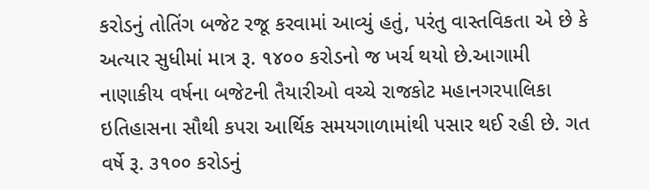કરોડનું તોતિંગ બજેટ રજૂ કરવામાં આવ્યું હતું, પરંતુ વાસ્તવિકતા એ છે કે અત્યાર સુધીમાં માત્ર રૂ. ૧૪૦૦ કરોડનો જ ખર્ચ થયો છે.આગામી નાણાકીય વર્ષના બજેટની તૈયારીઓ વચ્ચે રાજકોટ મહાનગરપાલિકા ઇતિહાસના સૌથી કપરા આર્થિક સમયગાળામાંથી પસાર થઈ રહી છે. ગત વર્ષે રૂ. ૩૧૦૦ કરોડનું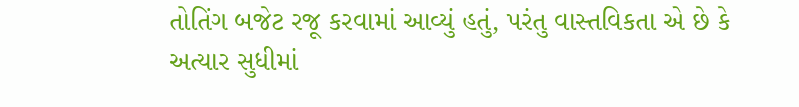તોતિંગ બજેટ રજૂ કરવામાં આવ્યું હતું, પરંતુ વાસ્તવિકતા એ છે કે અત્યાર સુધીમાં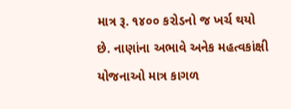માત્ર રૂ. ૧૪૦૦ કરોડનો જ ખર્ચ થયો છે. નાણાંના અભાવે અનેક મહત્વકાંક્ષી યોજનાઓ માત્ર કાગળ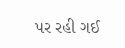પર રહી ગઈ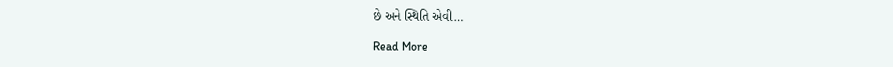છે અને સ્થિતિ એવી…

Read More